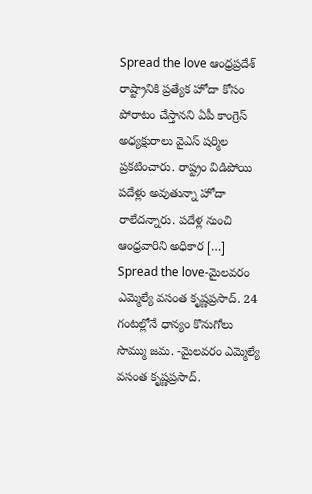Spread the love ఆంధ్రప్రదేశ్ రాష్ట్రానికి ప్రత్యేక హోదా కోసం పోరాటం చేస్తానని ఏపీ కాంగ్రెస్ అధ్యక్షురాలు వైఎస్ షర్మిల ప్రకటించారు. రాష్ట్రం విడిపోయి పదేళ్లు అవుతున్నా హోదా రాలేదన్నారు. పదేళ్ల నుంచి ఆంధ్రవారిని అధికార […]
Spread the love-మైలవరం ఎమ్మెల్యే వసంత కృష్ణప్రసాద్. 24 గంటల్లోనే ధాన్యం కొనుగోలు సొమ్ము జమ. -మైలవరం ఎమ్మెల్యే వసంత కృష్ణప్రసాద్.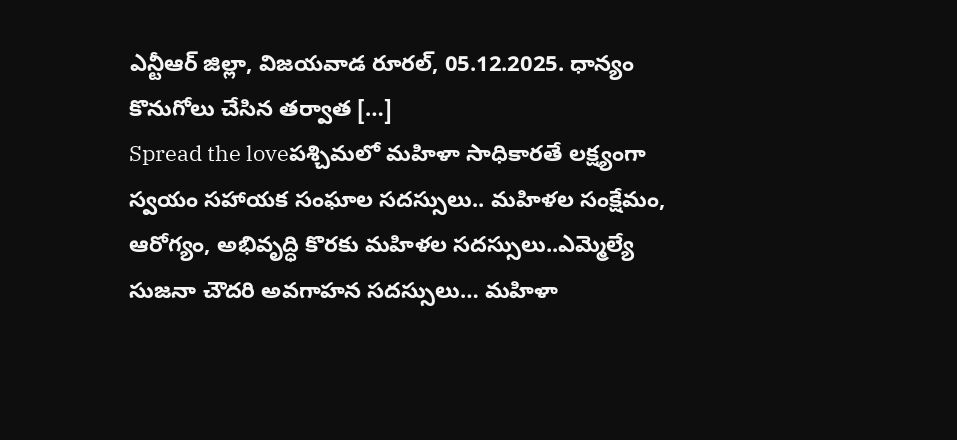ఎన్టీఆర్ జిల్లా, విజయవాడ రూరల్, 05.12.2025. ధాన్యం కొనుగోలు చేసిన తర్వాత […]
Spread the loveపశ్చిమలో మహిళా సాధికారతే లక్ష్యంగా స్వయం సహాయక సంఘాల సదస్సులు.. మహిళల సంక్షేమం, ఆరోగ్యం, అభివృద్ధి కొరకు మహిళల సదస్సులు..ఎమ్మెల్యే సుజనా చౌదరి అవగాహన సదస్సులు… మహిళా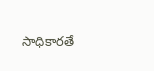సాధికారతే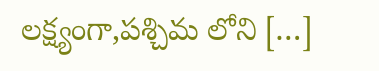లక్ష్యంగా,పశ్చిమ లోని […]